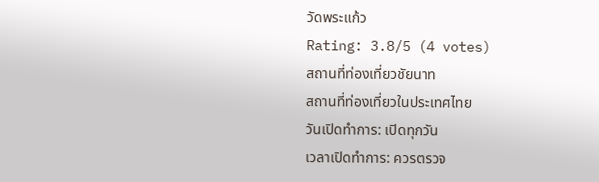วัดพระแก้ว
Rating: 3.8/5 (4 votes)
สถานที่ท่องเที่ยวชัยนาท
สถานที่ท่องเที่ยวในประเทศไทย
วันเปิดทำการ: เปิดทุกวัน
เวลาเปิดทำการ: ควรตรวจ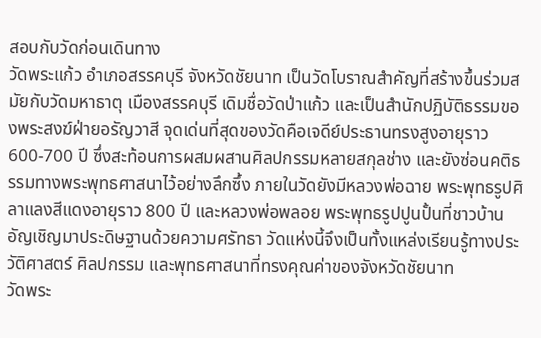สอบกับวัดก่อนเดินทาง
วัดพระแก้ว อำเภอสรรคบุรี จังหวัดชัยนาท เป็นวัดโบราณสำคัญที่สร้างขึ้นร่วมสมัยกับวัดมหาธาตุ เมืองสรรคบุรี เดิมชื่อวัดป่าแก้ว และเป็นสำนักปฏิบัติธรรมของพระสงฆ์ฝ่ายอรัญวาสี จุดเด่นที่สุดของวัดคือเจดีย์ประธานทรงสูงอายุราว 600-700 ปี ซึ่งสะท้อนการผสมผสานศิลปกรรมหลายสกุลช่าง และยังซ่อนคติธรรมทางพระพุทธศาสนาไว้อย่างลึกซึ้ง ภายในวัดยังมีหลวงพ่อฉาย พระพุทธรูปศิลาแลงสีแดงอายุราว 800 ปี และหลวงพ่อพลอย พระพุทธรูปปูนปั้นที่ชาวบ้านอัญเชิญมาประดิษฐานด้วยความศรัทธา วัดแห่งนี้จึงเป็นทั้งแหล่งเรียนรู้ทางประวัติศาสตร์ ศิลปกรรม และพุทธศาสนาที่ทรงคุณค่าของจังหวัดชัยนาท
วัดพระ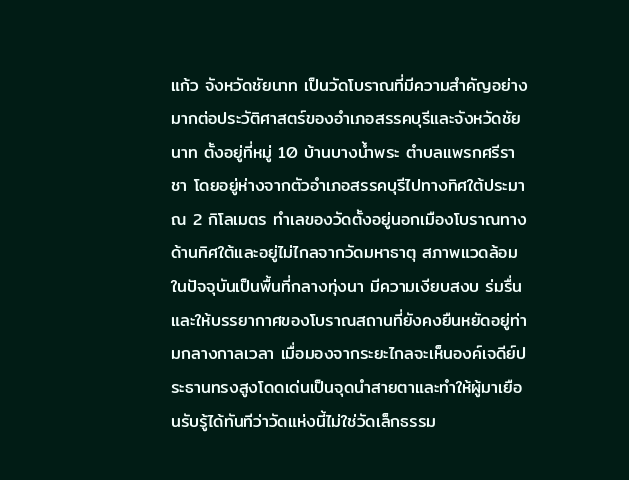แก้ว จังหวัดชัยนาท เป็นวัดโบราณที่มีความสำคัญอย่างมากต่อประวัติศาสตร์ของอำเภอสรรคบุรีและจังหวัดชัยนาท ตั้งอยู่ที่หมู่ 10 บ้านบางน้ำพระ ตำบลแพรกศรีราชา โดยอยู่ห่างจากตัวอำเภอสรรคบุรีไปทางทิศใต้ประมาณ 2 กิโลเมตร ทำเลของวัดตั้งอยู่นอกเมืองโบราณทางด้านทิศใต้และอยู่ไม่ไกลจากวัดมหาธาตุ สภาพแวดล้อมในปัจจุบันเป็นพื้นที่กลางทุ่งนา มีความเงียบสงบ ร่มรื่น และให้บรรยากาศของโบราณสถานที่ยังคงยืนหยัดอยู่ท่ามกลางกาลเวลา เมื่อมองจากระยะไกลจะเห็นองค์เจดีย์ประธานทรงสูงโดดเด่นเป็นจุดนำสายตาและทำให้ผู้มาเยือนรับรู้ได้ทันทีว่าวัดแห่งนี้ไม่ใช่วัดเล็กธรรม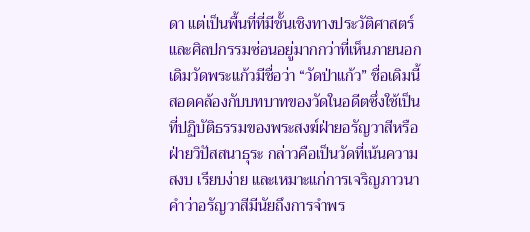ดา แต่เป็นพื้นที่ที่มีชั้นเชิงทางประวัติศาสตร์และศิลปกรรมซ่อนอยู่มากกว่าที่เห็นภายนอก
เดิมวัดพระแก้วมีชื่อว่า “วัดป่าแก้ว” ชื่อเดิมนี้สอดคล้องกับบทบาทของวัดในอดีตซึ่งใช้เป็นที่ปฏิบัติธรรมของพระสงฆ์ฝ่ายอรัญวาสีหรือฝ่ายวิปัสสนาธุระ กล่าวคือเป็นวัดที่เน้นความสงบ เรียบง่าย และเหมาะแก่การเจริญภาวนา คำว่าอรัญวาสีมีนัยถึงการจำพร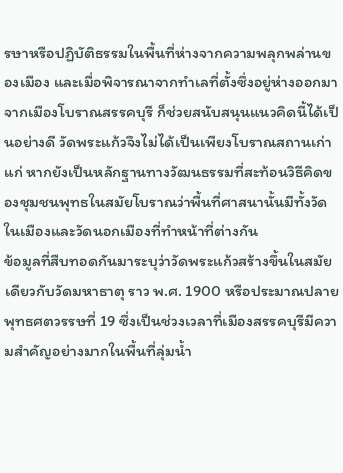รษาหรือปฏิบัติธรรมในพื้นที่ห่างจากความพลุกพล่านของเมือง และเมื่อพิจารณาจากทำเลที่ตั้งซึ่งอยู่ห่างออกมาจากเมืองโบราณสรรคบุรี ก็ช่วยสนับสนุนแนวคิดนี้ได้เป็นอย่างดี วัดพระแก้วจึงไม่ได้เป็นเพียงโบราณสถานเก่าแก่ หากยังเป็นหลักฐานทางวัฒนธรรมที่สะท้อนวิธีคิดของชุมชนพุทธในสมัยโบราณว่าพื้นที่ศาสนานั้นมีทั้งวัดในเมืองและวัดนอกเมืองที่ทำหน้าที่ต่างกัน
ข้อมูลที่สืบทอดกันมาระบุว่าวัดพระแก้วสร้างขึ้นในสมัยเดียวกับวัดมหาธาตุ ราว พ.ศ. 1900 หรือประมาณปลายพุทธศตวรรษที่ 19 ซึ่งเป็นช่วงเวลาที่เมืองสรรคบุรีมีความสำคัญอย่างมากในพื้นที่ลุ่มน้ำ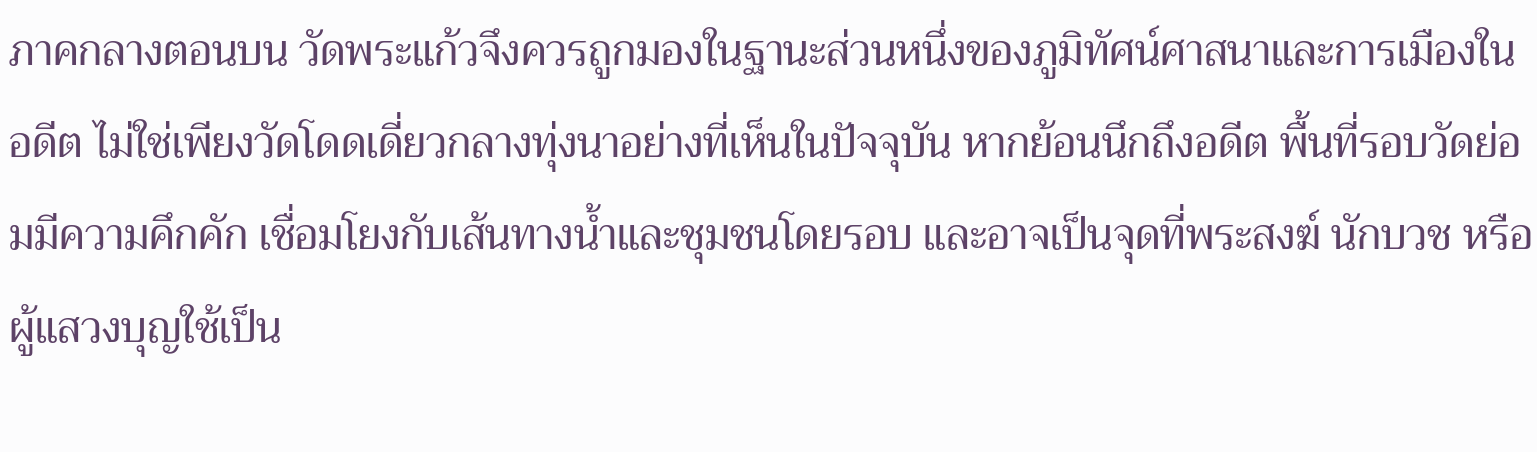ภาคกลางตอนบน วัดพระแก้วจึงควรถูกมองในฐานะส่วนหนึ่งของภูมิทัศน์ศาสนาและการเมืองในอดีต ไม่ใช่เพียงวัดโดดเดี่ยวกลางทุ่งนาอย่างที่เห็นในปัจจุบัน หากย้อนนึกถึงอดีต พื้นที่รอบวัดย่อมมีความคึกคัก เชื่อมโยงกับเส้นทางน้ำและชุมชนโดยรอบ และอาจเป็นจุดที่พระสงฆ์ นักบวช หรือผู้แสวงบุญใช้เป็น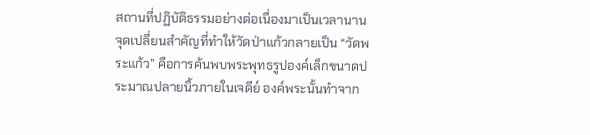สถานที่ปฏิบัติธรรมอย่างต่อเนื่องมาเป็นเวลานาน
จุดเปลี่ยนสำคัญที่ทำให้วัดป่าแก้วกลายเป็น “วัดพระแก้ว” คือการค้นพบพระพุทธรูปองค์เล็กขนาดประมาณปลายนิ้วภายในเจดีย์ องค์พระนั้นทำจาก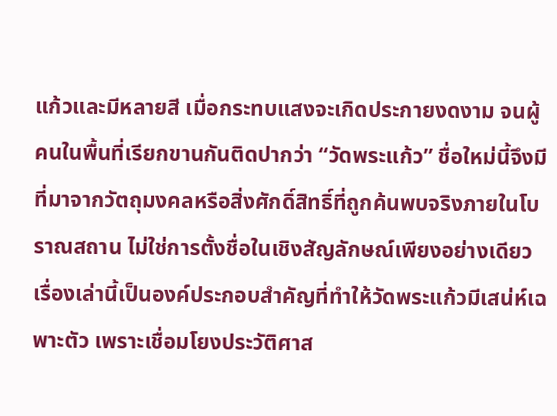แก้วและมีหลายสี เมื่อกระทบแสงจะเกิดประกายงดงาม จนผู้คนในพื้นที่เรียกขานกันติดปากว่า “วัดพระแก้ว” ชื่อใหม่นี้จึงมีที่มาจากวัตถุมงคลหรือสิ่งศักดิ์สิทธิ์ที่ถูกค้นพบจริงภายในโบราณสถาน ไม่ใช่การตั้งชื่อในเชิงสัญลักษณ์เพียงอย่างเดียว เรื่องเล่านี้เป็นองค์ประกอบสำคัญที่ทำให้วัดพระแก้วมีเสน่ห์เฉพาะตัว เพราะเชื่อมโยงประวัติศาส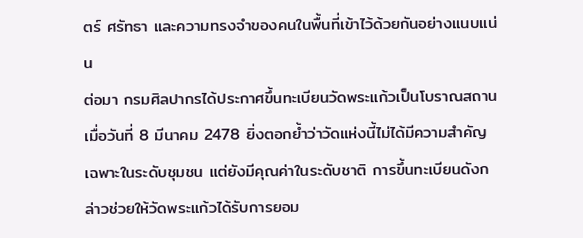ตร์ ศรัทธา และความทรงจำของคนในพื้นที่เข้าไว้ด้วยกันอย่างแนบแน่น
ต่อมา กรมศิลปากรได้ประกาศขึ้นทะเบียนวัดพระแก้วเป็นโบราณสถานเมื่อวันที่ 8 มีนาคม 2478 ยิ่งตอกย้ำว่าวัดแห่งนี้ไม่ได้มีความสำคัญเฉพาะในระดับชุมชน แต่ยังมีคุณค่าในระดับชาติ การขึ้นทะเบียนดังกล่าวช่วยให้วัดพระแก้วได้รับการยอม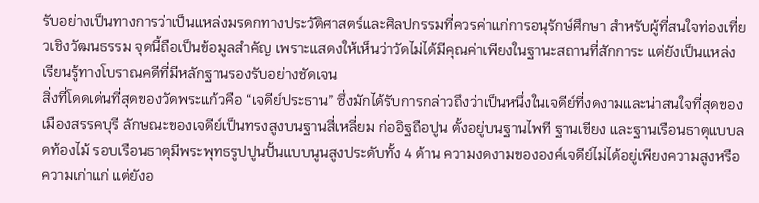รับอย่างเป็นทางการว่าเป็นแหล่งมรดกทางประวัติศาสตร์และศิลปกรรมที่ควรค่าแก่การอนุรักษ์ศึกษา สำหรับผู้ที่สนใจท่องเที่ยวเชิงวัฒนธรรม จุดนี้ถือเป็นข้อมูลสำคัญ เพราะแสดงให้เห็นว่าวัดไม่ได้มีคุณค่าเพียงในฐานะสถานที่สักการะ แต่ยังเป็นแหล่งเรียนรู้ทางโบราณคดีที่มีหลักฐานรองรับอย่างชัดเจน
สิ่งที่โดดเด่นที่สุดของวัดพระแก้วคือ “เจดีย์ประธาน” ซึ่งมักได้รับการกล่าวถึงว่าเป็นหนึ่งในเจดีย์ที่งดงามและน่าสนใจที่สุดของเมืองสรรคบุรี ลักษณะของเจดีย์เป็นทรงสูงบนฐานสี่เหลี่ยม ก่ออิฐถือปูน ตั้งอยู่บนฐานไพที ฐานเขียง และฐานเรือนธาตุแบบลดท้องไม้ รอบเรือนธาตุมีพระพุทธรูปปูนปั้นแบบนูนสูงประดับทั้ง 4 ด้าน ความงดงามขององค์เจดีย์ไม่ได้อยู่เพียงความสูงหรือความเก่าแก่ แต่ยังอ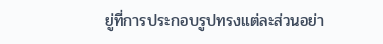ยู่ที่การประกอบรูปทรงแต่ละส่วนอย่า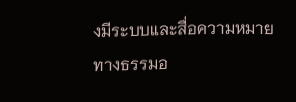งมีระบบและสื่อความหมายทางธรรมอ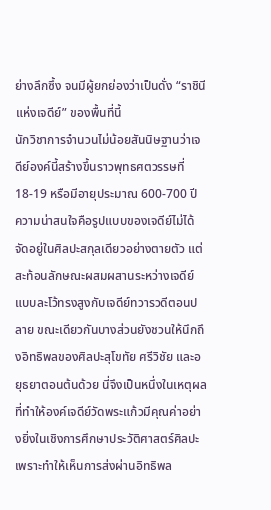ย่างลึกซึ้ง จนมีผู้ยกย่องว่าเป็นดั่ง “ราชินีแห่งเจดีย์” ของพื้นที่นี้
นักวิชาการจำนวนไม่น้อยสันนิษฐานว่าเจดีย์องค์นี้สร้างขึ้นราวพุทธศตวรรษที่ 18-19 หรือมีอายุประมาณ 600-700 ปี ความน่าสนใจคือรูปแบบของเจดีย์ไม่ได้จัดอยู่ในศิลปะสกุลเดียวอย่างตายตัว แต่สะท้อนลักษณะผสมผสานระหว่างเจดีย์แบบละโว้ทรงสูงกับเจดีย์ทวารวดีตอนปลาย ขณะเดียวกันบางส่วนยังชวนให้นึกถึงอิทธิพลของศิลปะสุโขทัย ศรีวิชัย และอยุธยาตอนต้นด้วย นี่จึงเป็นหนึ่งในเหตุผลที่ทำให้องค์เจดีย์วัดพระแก้วมีคุณค่าอย่างยิ่งในเชิงการศึกษาประวัติศาสตร์ศิลปะ เพราะทำให้เห็นการส่งผ่านอิทธิพล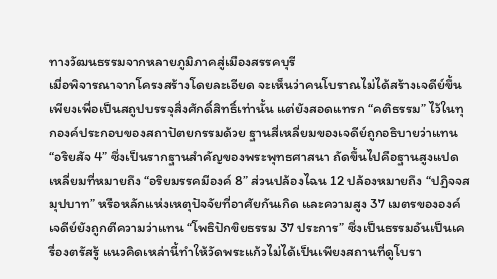ทางวัฒนธรรมจากหลายภูมิภาคสู่เมืองสรรคบุรี
เมื่อพิจารณาจากโครงสร้างโดยละเอียด จะเห็นว่าคนโบราณไม่ได้สร้างเจดีย์ขึ้นเพียงเพื่อเป็นสถูปบรรจุสิ่งศักดิ์สิทธิ์เท่านั้น แต่ยังสอดแทรก “คติธรรม” ไว้ในทุกองค์ประกอบของสถาปัตยกรรมด้วย ฐานสี่เหลี่ยมของเจดีย์ถูกอธิบายว่าแทน “อริยสัจ 4” ซึ่งเป็นรากฐานสำคัญของพระพุทธศาสนา ถัดขึ้นไปคือฐานสูงแปดเหลี่ยมที่หมายถึง “อริยมรรคมีองค์ 8” ส่วนปล้องไฉน 12 ปล้องหมายถึง “ปฏิจจสมุปบาท” หรือหลักแห่งเหตุปัจจัยที่อาศัยกันเกิด และความสูง 37 เมตรขององค์เจดีย์ยังถูกตีความว่าแทน “โพธิปักขิยธรรม 37 ประการ” ซึ่งเป็นธรรมอันเป็นเครื่องตรัสรู้ แนวคิดเหล่านี้ทำให้วัดพระแก้วไม่ได้เป็นเพียงสถานที่ดูโบรา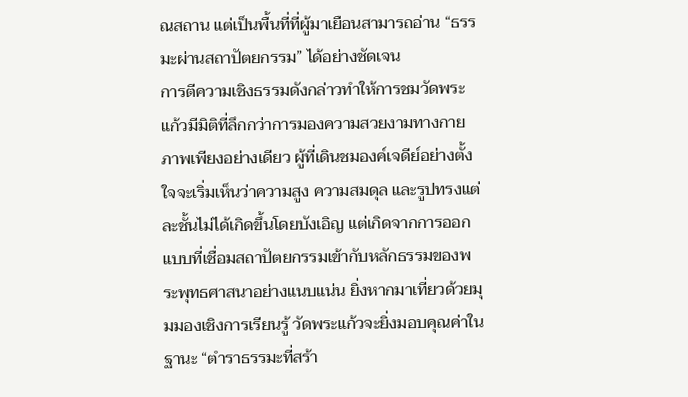ณสถาน แต่เป็นพื้นที่ที่ผู้มาเยือนสามารถอ่าน “ธรรมะผ่านสถาปัตยกรรม” ได้อย่างชัดเจน
การตีความเชิงธรรมดังกล่าวทำให้การชมวัดพระแก้วมีมิติที่ลึกกว่าการมองความสวยงามทางกายภาพเพียงอย่างเดียว ผู้ที่เดินชมองค์เจดีย์อย่างตั้งใจจะเริ่มเห็นว่าความสูง ความสมดุล และรูปทรงแต่ละชั้นไม่ได้เกิดขึ้นโดยบังเอิญ แต่เกิดจากการออกแบบที่เชื่อมสถาปัตยกรรมเข้ากับหลักธรรมของพระพุทธศาสนาอย่างแนบแน่น ยิ่งหากมาเที่ยวด้วยมุมมองเชิงการเรียนรู้ วัดพระแก้วจะยิ่งมอบคุณค่าในฐานะ “ตำราธรรมะที่สร้า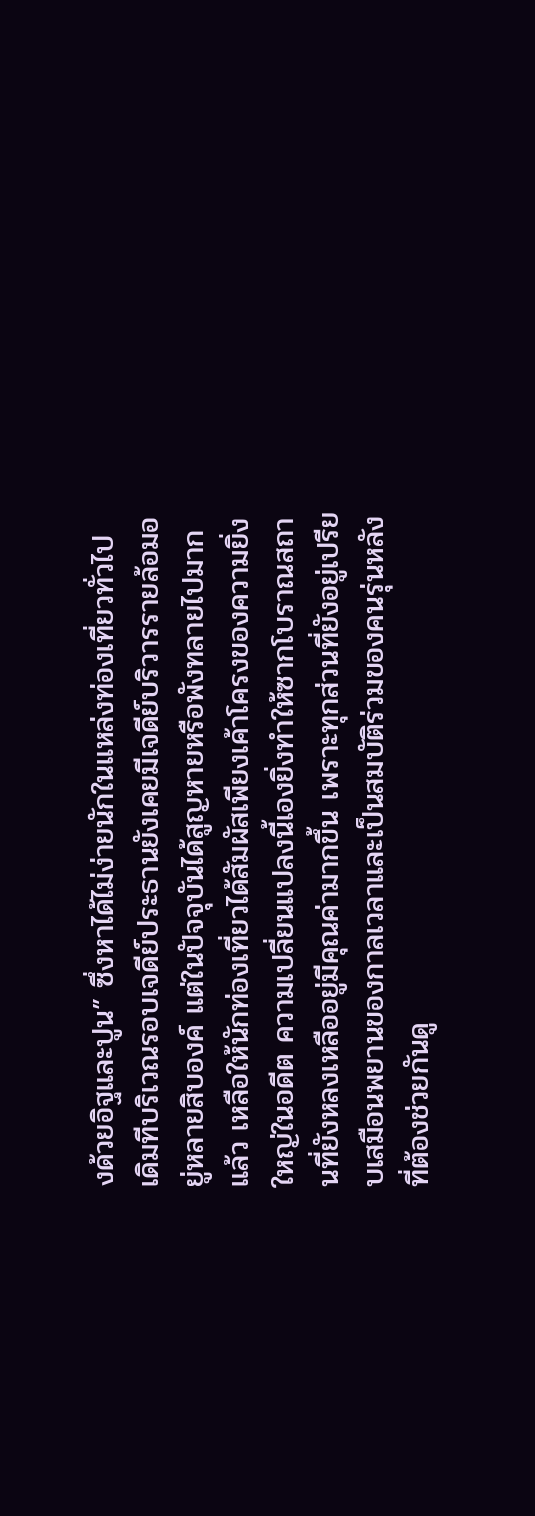งด้วยอิฐและปูน” ซึ่งหาได้ไม่ง่ายนักในแหล่งท่องเที่ยวทั่วไป
เดิมทีบริเวณรอบเจดีย์ประธานยังเคยมีเจดีย์บริวารรายล้อมอยู่หลายสิบองค์ แต่ในปัจจุบันได้สูญหายหรือพังทลายไปมากแล้ว เหลือให้นักท่องเที่ยวได้สัมผัสเพียงเค้าโครงของความยิ่งใหญ่ในอดีต ความเปลี่ยนแปลงนี้เองยิ่งทำให้ซากโบราณสถานที่ยังหลงเหลืออยู่มีคุณค่ามากขึ้น เพราะทุกส่วนที่ยังอยู่เปรียบเสมือนพยานของกาลเวลาและเป็นสมบัติร่วมของคนรุ่นหลังที่ต้องช่วยกันดู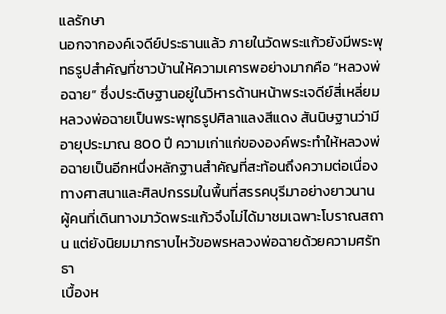แลรักษา
นอกจากองค์เจดีย์ประธานแล้ว ภายในวัดพระแก้วยังมีพระพุทธรูปสำคัญที่ชาวบ้านให้ความเคารพอย่างมากคือ “หลวงพ่อฉาย” ซึ่งประดิษฐานอยู่ในวิหารด้านหน้าพระเจดีย์สี่เหลี่ยม หลวงพ่อฉายเป็นพระพุทธรูปศิลาแลงสีแดง สันนิษฐานว่ามีอายุประมาณ 800 ปี ความเก่าแก่ขององค์พระทำให้หลวงพ่อฉายเป็นอีกหนึ่งหลักฐานสำคัญที่สะท้อนถึงความต่อเนื่องทางศาสนาและศิลปกรรมในพื้นที่สรรคบุรีมาอย่างยาวนาน ผู้คนที่เดินทางมาวัดพระแก้วจึงไม่ได้มาชมเฉพาะโบราณสถาน แต่ยังนิยมมากราบไหว้ขอพรหลวงพ่อฉายด้วยความศรัทธา
เบื้องห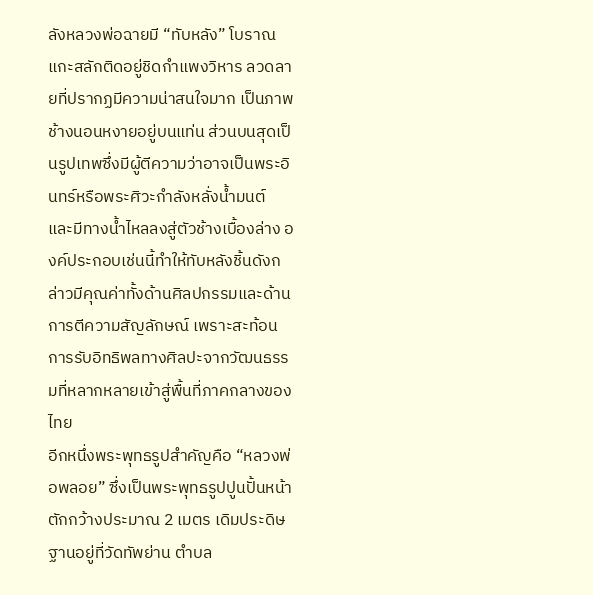ลังหลวงพ่อฉายมี “ทับหลัง” โบราณแกะสลักติดอยู่ชิดกำแพงวิหาร ลวดลายที่ปรากฏมีความน่าสนใจมาก เป็นภาพช้างนอนหงายอยู่บนแท่น ส่วนบนสุดเป็นรูปเทพซึ่งมีผู้ตีความว่าอาจเป็นพระอินทร์หรือพระศิวะกำลังหลั่งน้ำมนต์ และมีทางน้ำไหลลงสู่ตัวช้างเบื้องล่าง องค์ประกอบเช่นนี้ทำให้ทับหลังชิ้นดังกล่าวมีคุณค่าทั้งด้านศิลปกรรมและด้านการตีความสัญลักษณ์ เพราะสะท้อนการรับอิทธิพลทางศิลปะจากวัฒนธรรมที่หลากหลายเข้าสู่พื้นที่ภาคกลางของไทย
อีกหนึ่งพระพุทธรูปสำคัญคือ “หลวงพ่อพลอย” ซึ่งเป็นพระพุทธรูปปูนปั้นหน้าตักกว้างประมาณ 2 เมตร เดิมประดิษฐานอยู่ที่วัดทัพย่าน ตำบล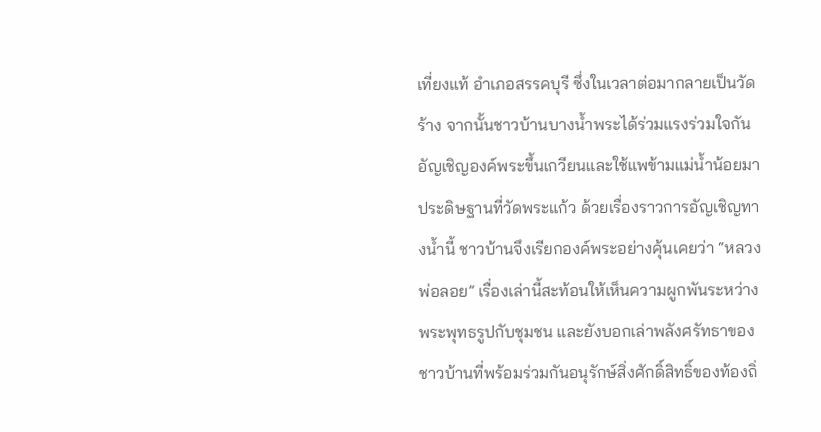เที่ยงแท้ อำเภอสรรคบุรี ซึ่งในเวลาต่อมากลายเป็นวัดร้าง จากนั้นชาวบ้านบางน้ำพระได้ร่วมแรงร่วมใจกันอัญเชิญองค์พระขึ้นเกวียนและใช้แพข้ามแม่น้ำน้อยมาประดิษฐานที่วัดพระแก้ว ด้วยเรื่องราวการอัญเชิญทางน้ำนี้ ชาวบ้านจึงเรียกองค์พระอย่างคุ้นเคยว่า “หลวงพ่อลอย” เรื่องเล่านี้สะท้อนให้เห็นความผูกพันระหว่างพระพุทธรูปกับชุมชน และยังบอกเล่าพลังศรัทธาของชาวบ้านที่พร้อมร่วมกันอนุรักษ์สิ่งศักดิ์สิทธิ์ของท้องถิ่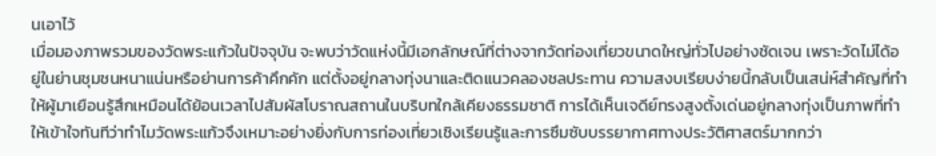นเอาไว้
เมื่อมองภาพรวมของวัดพระแก้วในปัจจุบัน จะพบว่าวัดแห่งนี้มีเอกลักษณ์ที่ต่างจากวัดท่องเที่ยวขนาดใหญ่ทั่วไปอย่างชัดเจน เพราะวัดไม่ได้อยู่ในย่านชุมชนหนาแน่นหรือย่านการค้าคึกคัก แต่ตั้งอยู่กลางทุ่งนาและติดแนวคลองชลประทาน ความสงบเรียบง่ายนี้กลับเป็นเสน่ห์สำคัญที่ทำให้ผู้มาเยือนรู้สึกเหมือนได้ย้อนเวลาไปสัมผัสโบราณสถานในบริบทใกล้เคียงธรรมชาติ การได้เห็นเจดีย์ทรงสูงตั้งเด่นอยู่กลางทุ่งเป็นภาพที่ทำให้เข้าใจทันทีว่าทำไมวัดพระแก้วจึงเหมาะอย่างยิ่งกับการท่องเที่ยวเชิงเรียนรู้และการซึมซับบรรยากาศทางประวัติศาสตร์มากกว่า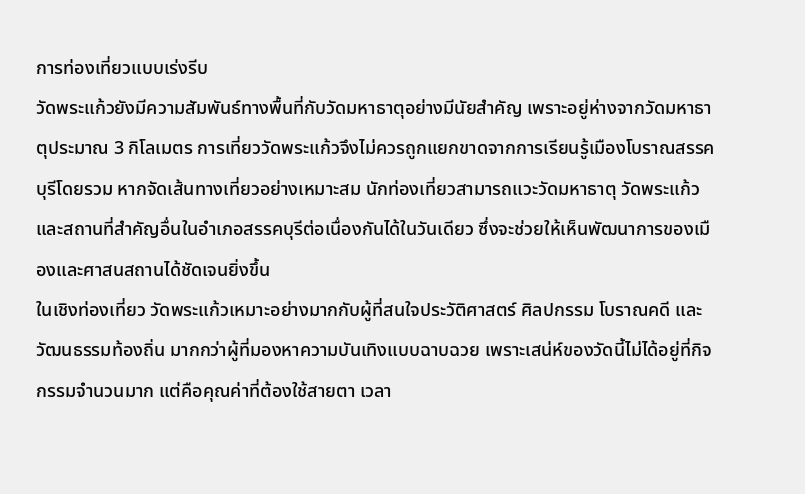การท่องเที่ยวแบบเร่งรีบ
วัดพระแก้วยังมีความสัมพันธ์ทางพื้นที่กับวัดมหาธาตุอย่างมีนัยสำคัญ เพราะอยู่ห่างจากวัดมหาธาตุประมาณ 3 กิโลเมตร การเที่ยววัดพระแก้วจึงไม่ควรถูกแยกขาดจากการเรียนรู้เมืองโบราณสรรคบุรีโดยรวม หากจัดเส้นทางเที่ยวอย่างเหมาะสม นักท่องเที่ยวสามารถแวะวัดมหาธาตุ วัดพระแก้ว และสถานที่สำคัญอื่นในอำเภอสรรคบุรีต่อเนื่องกันได้ในวันเดียว ซึ่งจะช่วยให้เห็นพัฒนาการของเมืองและศาสนสถานได้ชัดเจนยิ่งขึ้น
ในเชิงท่องเที่ยว วัดพระแก้วเหมาะอย่างมากกับผู้ที่สนใจประวัติศาสตร์ ศิลปกรรม โบราณคดี และวัฒนธรรมท้องถิ่น มากกว่าผู้ที่มองหาความบันเทิงแบบฉาบฉวย เพราะเสน่ห์ของวัดนี้ไม่ได้อยู่ที่กิจกรรมจำนวนมาก แต่คือคุณค่าที่ต้องใช้สายตา เวลา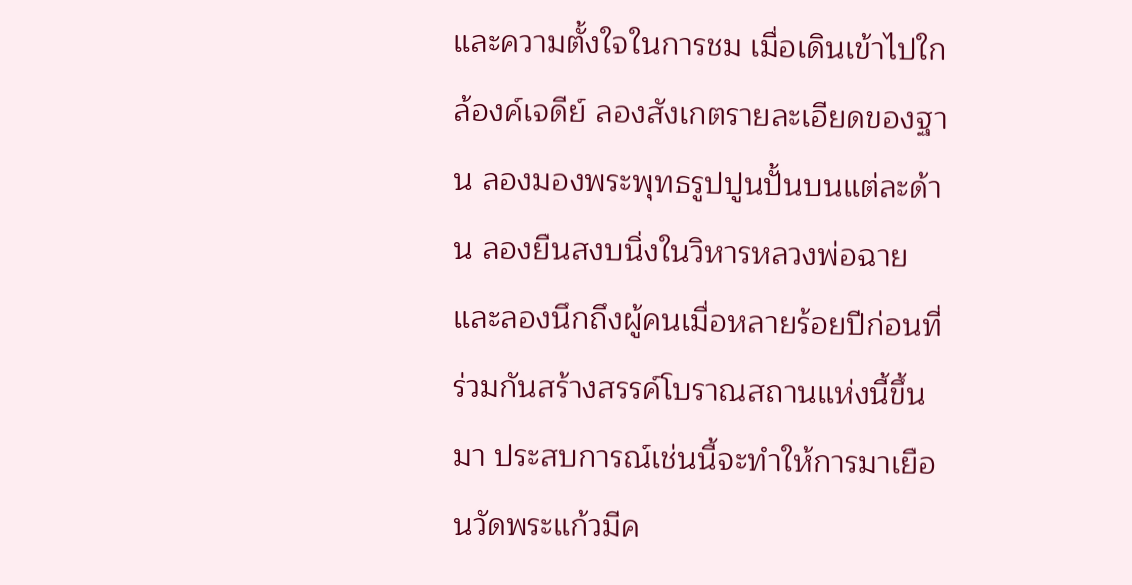และความตั้งใจในการชม เมื่อเดินเข้าไปใกล้องค์เจดีย์ ลองสังเกตรายละเอียดของฐาน ลองมองพระพุทธรูปปูนปั้นบนแต่ละด้าน ลองยืนสงบนิ่งในวิหารหลวงพ่อฉาย และลองนึกถึงผู้คนเมื่อหลายร้อยปีก่อนที่ร่วมกันสร้างสรรค์โบราณสถานแห่งนี้ขึ้นมา ประสบการณ์เช่นนี้จะทำให้การมาเยือนวัดพระแก้วมีค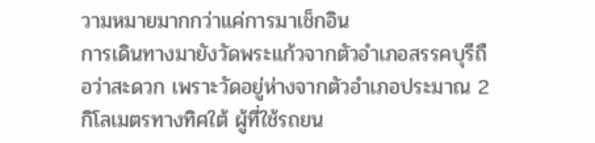วามหมายมากกว่าแค่การมาเช็กอิน
การเดินทางมายังวัดพระแก้วจากตัวอำเภอสรรคบุรีถือว่าสะดวก เพราะวัดอยู่ห่างจากตัวอำเภอประมาณ 2 กิโลเมตรทางทิศใต้ ผู้ที่ใช้รถยน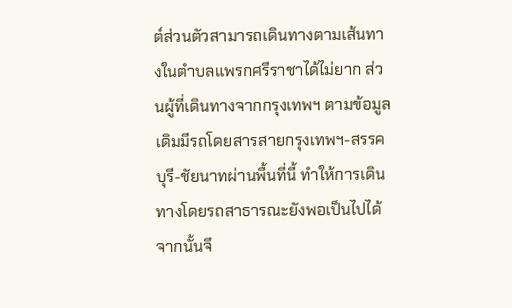ต์ส่วนตัวสามารถเดินทางตามเส้นทางในตำบลแพรกศรีราชาได้ไม่ยาก ส่วนผู้ที่เดินทางจากกรุงเทพฯ ตามข้อมูลเดิมมีรถโดยสารสายกรุงเทพฯ-สรรคบุรี-ชัยนาทผ่านพื้นที่นี้ ทำให้การเดินทางโดยรถสาธารณะยังพอเป็นไปได้ จากนั้นจึ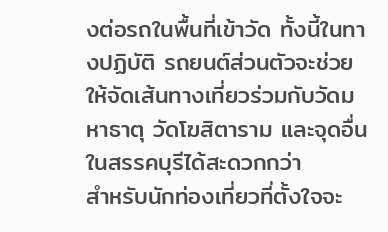งต่อรถในพื้นที่เข้าวัด ทั้งนี้ในทางปฏิบัติ รถยนต์ส่วนตัวจะช่วยให้จัดเส้นทางเที่ยวร่วมกับวัดมหาธาตุ วัดโฆสิตาราม และจุดอื่นในสรรคบุรีได้สะดวกกว่า
สำหรับนักท่องเที่ยวที่ตั้งใจจะ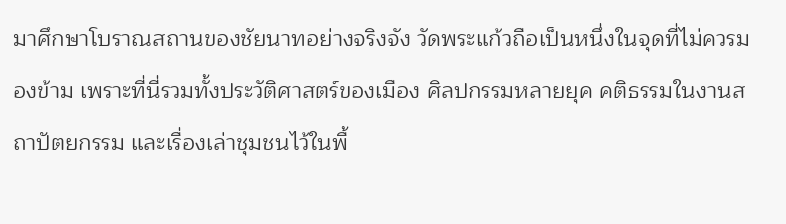มาศึกษาโบราณสถานของชัยนาทอย่างจริงจัง วัดพระแก้วถือเป็นหนึ่งในจุดที่ไม่ควรมองข้าม เพราะที่นี่รวมทั้งประวัติศาสตร์ของเมือง ศิลปกรรมหลายยุค คติธรรมในงานสถาปัตยกรรม และเรื่องเล่าชุมชนไว้ในพื้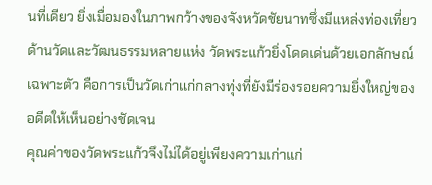นที่เดียว ยิ่งเมื่อมองในภาพกว้างของจังหวัดชัยนาทซึ่งมีแหล่งท่องเที่ยวด้านวัดและวัฒนธรรมหลายแห่ง วัดพระแก้วยิ่งโดดเด่นด้วยเอกลักษณ์เฉพาะตัว คือการเป็นวัดเก่าแก่กลางทุ่งที่ยังมีร่องรอยความยิ่งใหญ่ของอดีตให้เห็นอย่างชัดเจน
คุณค่าของวัดพระแก้วจึงไม่ได้อยู่เพียงความเก่าแก่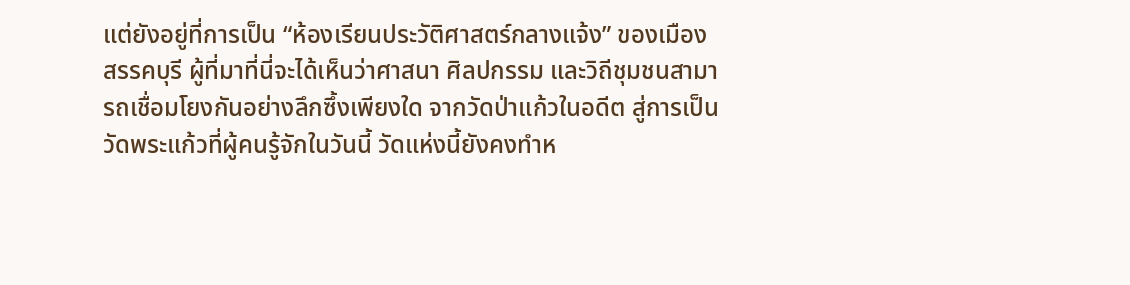แต่ยังอยู่ที่การเป็น “ห้องเรียนประวัติศาสตร์กลางแจ้ง” ของเมืองสรรคบุรี ผู้ที่มาที่นี่จะได้เห็นว่าศาสนา ศิลปกรรม และวิถีชุมชนสามารถเชื่อมโยงกันอย่างลึกซึ้งเพียงใด จากวัดป่าแก้วในอดีต สู่การเป็นวัดพระแก้วที่ผู้คนรู้จักในวันนี้ วัดแห่งนี้ยังคงทำห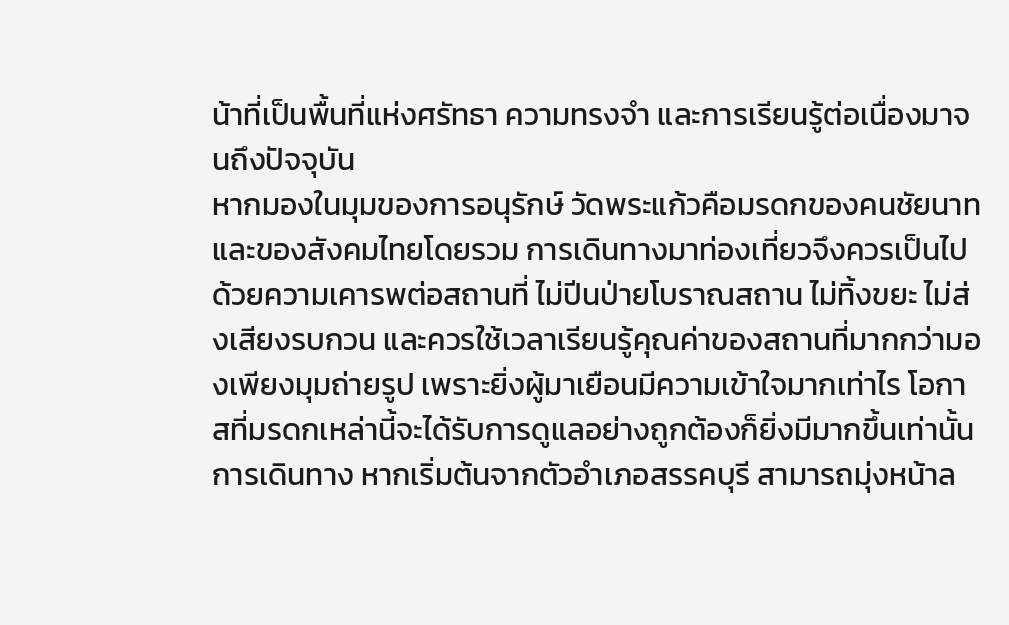น้าที่เป็นพื้นที่แห่งศรัทธา ความทรงจำ และการเรียนรู้ต่อเนื่องมาจนถึงปัจจุบัน
หากมองในมุมของการอนุรักษ์ วัดพระแก้วคือมรดกของคนชัยนาทและของสังคมไทยโดยรวม การเดินทางมาท่องเที่ยวจึงควรเป็นไปด้วยความเคารพต่อสถานที่ ไม่ปีนป่ายโบราณสถาน ไม่ทิ้งขยะ ไม่ส่งเสียงรบกวน และควรใช้เวลาเรียนรู้คุณค่าของสถานที่มากกว่ามองเพียงมุมถ่ายรูป เพราะยิ่งผู้มาเยือนมีความเข้าใจมากเท่าไร โอกาสที่มรดกเหล่านี้จะได้รับการดูแลอย่างถูกต้องก็ยิ่งมีมากขึ้นเท่านั้น
การเดินทาง หากเริ่มต้นจากตัวอำเภอสรรคบุรี สามารถมุ่งหน้าล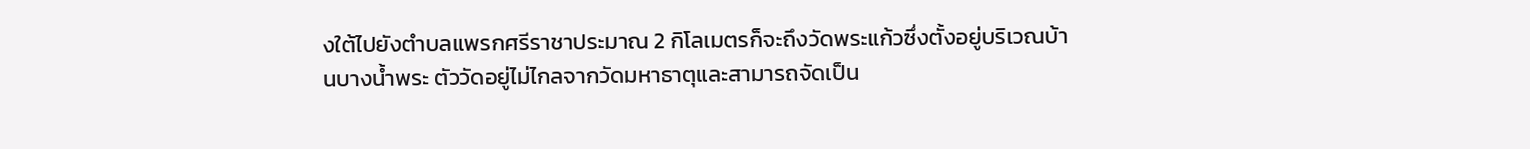งใต้ไปยังตำบลแพรกศรีราชาประมาณ 2 กิโลเมตรก็จะถึงวัดพระแก้วซึ่งตั้งอยู่บริเวณบ้านบางน้ำพระ ตัววัดอยู่ไม่ไกลจากวัดมหาธาตุและสามารถจัดเป็น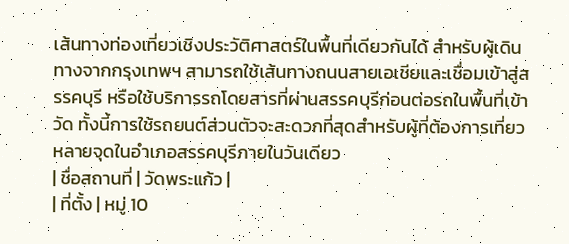เส้นทางท่องเที่ยวเชิงประวัติศาสตร์ในพื้นที่เดียวกันได้ สำหรับผู้เดินทางจากกรุงเทพฯ สามารถใช้เส้นทางถนนสายเอเชียและเชื่อมเข้าสู่สรรคบุรี หรือใช้บริการรถโดยสารที่ผ่านสรรคบุรีก่อนต่อรถในพื้นที่เข้าวัด ทั้งนี้การใช้รถยนต์ส่วนตัวจะสะดวกที่สุดสำหรับผู้ที่ต้องการเที่ยวหลายจุดในอำเภอสรรคบุรีภายในวันเดียว
| ชื่อสถานที่ | วัดพระแก้ว |
| ที่ตั้ง | หมู่ 10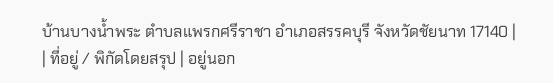บ้านบางน้ำพระ ตำบลแพรกศรีราชา อำเภอสรรคบุรี จังหวัดชัยนาท 17140 |
| ที่อยู่ / พิกัดโดยสรุป | อยู่นอก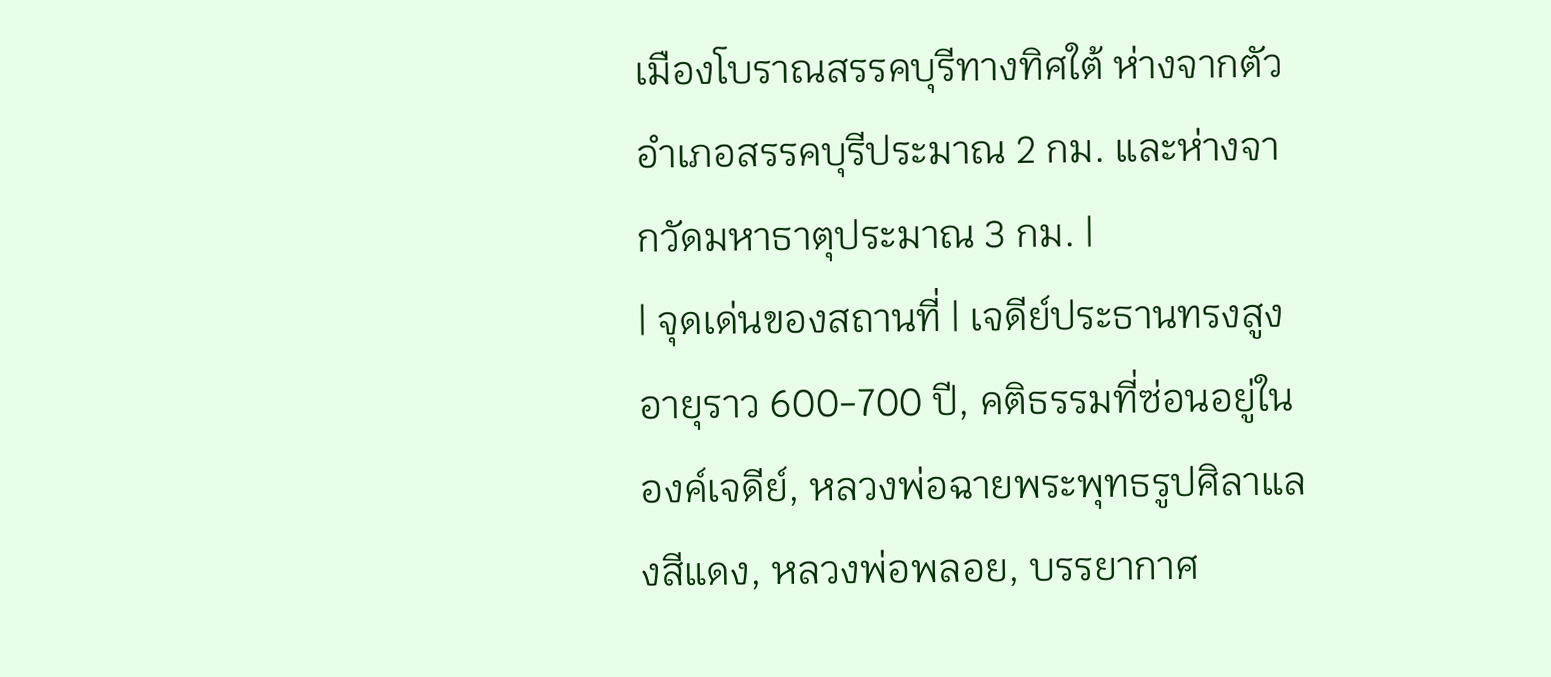เมืองโบราณสรรคบุรีทางทิศใต้ ห่างจากตัวอำเภอสรรคบุรีประมาณ 2 กม. และห่างจากวัดมหาธาตุประมาณ 3 กม. |
| จุดเด่นของสถานที่ | เจดีย์ประธานทรงสูงอายุราว 600-700 ปี, คติธรรมที่ซ่อนอยู่ในองค์เจดีย์, หลวงพ่อฉายพระพุทธรูปศิลาแลงสีแดง, หลวงพ่อพลอย, บรรยากาศ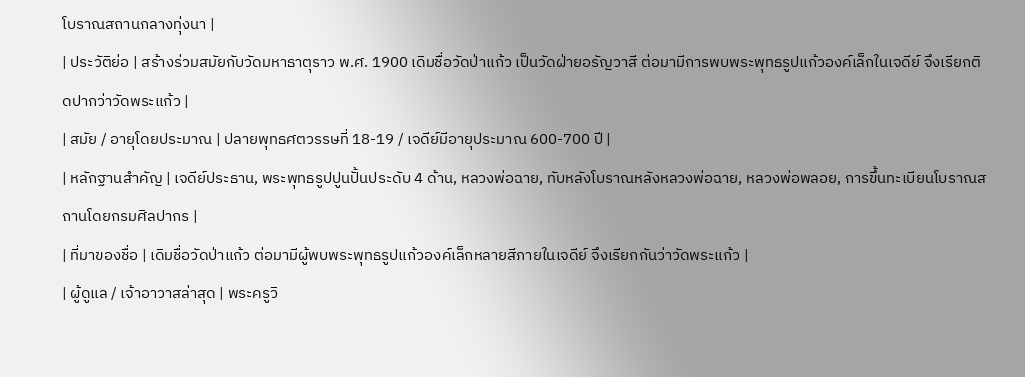โบราณสถานกลางทุ่งนา |
| ประวัติย่อ | สร้างร่วมสมัยกับวัดมหาธาตุราว พ.ศ. 1900 เดิมชื่อวัดป่าแก้ว เป็นวัดฝ่ายอรัญวาสี ต่อมามีการพบพระพุทธรูปแก้วองค์เล็กในเจดีย์ จึงเรียกติดปากว่าวัดพระแก้ว |
| สมัย / อายุโดยประมาณ | ปลายพุทธศตวรรษที่ 18-19 / เจดีย์มีอายุประมาณ 600-700 ปี |
| หลักฐานสำคัญ | เจดีย์ประธาน, พระพุทธรูปปูนปั้นประดับ 4 ด้าน, หลวงพ่อฉาย, ทับหลังโบราณหลังหลวงพ่อฉาย, หลวงพ่อพลอย, การขึ้นทะเบียนโบราณสถานโดยกรมศิลปากร |
| ที่มาของชื่อ | เดิมชื่อวัดป่าแก้ว ต่อมามีผู้พบพระพุทธรูปแก้วองค์เล็กหลายสีภายในเจดีย์ จึงเรียกกันว่าวัดพระแก้ว |
| ผู้ดูแล / เจ้าอาวาสล่าสุด | พระครูวิ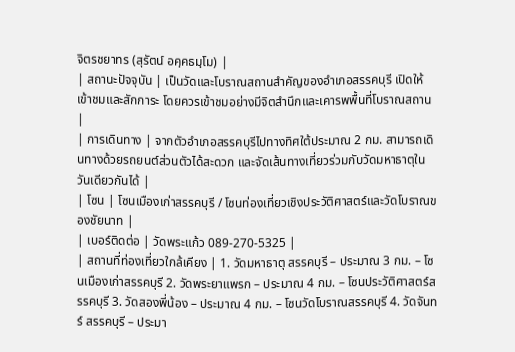จิตรชยาทร (สุรัตน์ อคฺคธมฺโม) |
| สถานะปัจจุบัน | เป็นวัดและโบราณสถานสำคัญของอำเภอสรรคบุรี เปิดให้เข้าชมและสักการะ โดยควรเข้าชมอย่างมีจิตสำนึกและเคารพพื้นที่โบราณสถาน |
| การเดินทาง | จากตัวอำเภอสรรคบุรีไปทางทิศใต้ประมาณ 2 กม. สามารถเดินทางด้วยรถยนต์ส่วนตัวได้สะดวก และจัดเส้นทางเที่ยวร่วมกับวัดมหาธาตุในวันเดียวกันได้ |
| โซน | โซนเมืองเก่าสรรคบุรี / โซนท่องเที่ยวเชิงประวัติศาสตร์และวัดโบราณของชัยนาท |
| เบอร์ติดต่อ | วัดพระแก้ว 089-270-5325 |
| สถานที่ท่องเที่ยวใกล้เคียง | 1. วัดมหาธาตุ สรรคบุรี – ประมาณ 3 กม. – โซนเมืองเก่าสรรคบุรี 2. วัดพระยาแพรก – ประมาณ 4 กม. – โซนประวัติศาสตร์สรรคบุรี 3. วัดสองพี่น้อง – ประมาณ 4 กม. – โซนวัดโบราณสรรคบุรี 4. วัดจันทร์ สรรคบุรี – ประมา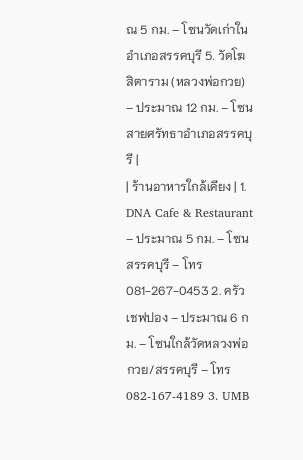ณ 5 กม. – โซนวัดเก่าในอำเภอสรรคบุรี 5. วัดโฆสิตาราม (หลวงพ่อกวย) – ประมาณ 12 กม. – โซนสายศรัทธาอำเภอสรรคบุรี |
| ร้านอาหารใกล้เคียง | 1. DNA Cafe & Restaurant – ประมาณ 5 กม. – โซนสรรคบุรี – โทร 081-267-0453 2. ครัวเชฟปอง – ประมาณ 6 กม. – โซนใกล้วัดหลวงพ่อกวย/สรรคบุรี – โทร 082-167-4189 3. UMB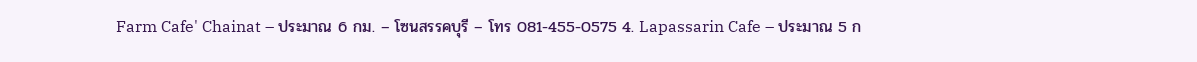Farm Cafe' Chainat – ประมาณ 6 กม. – โซนสรรคบุรี – โทร 081-455-0575 4. Lapassarin Cafe – ประมาณ 5 ก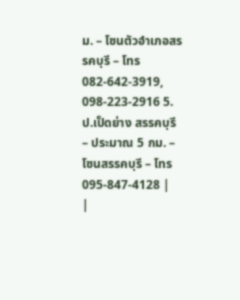ม. – โซนตัวอำเภอสรรคบุรี – โทร 082-642-3919, 098-223-2916 5. ป.เป็ดย่าง สรรคบุรี – ประมาณ 5 กม. – โซนสรรคบุรี – โทร 095-847-4128 |
|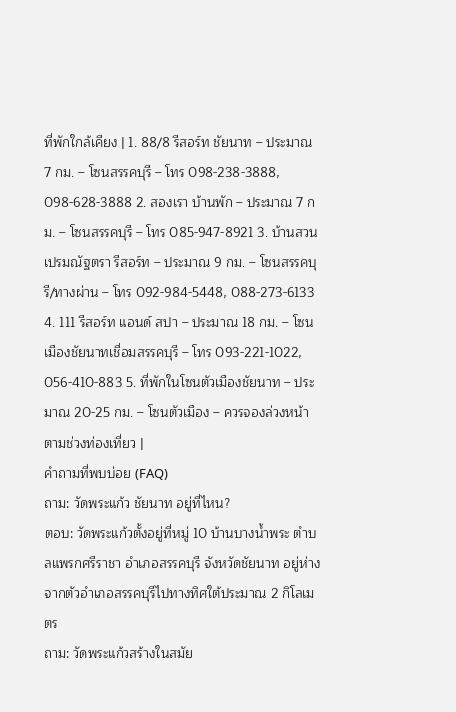ที่พักใกล้เคียง | 1. 88/8 รีสอร์ท ชัยนาท – ประมาณ 7 กม. – โซนสรรคบุรี – โทร 098-238-3888, 098-628-3888 2. สองเรา บ้านพัก – ประมาณ 7 กม. – โซนสรรคบุรี – โทร 085-947-8921 3. บ้านสวนเปรมณัฐตรา รีสอร์ท – ประมาณ 9 กม. – โซนสรรคบุรี/ทางผ่าน – โทร 092-984-5448, 088-273-6133 4. 111 รีสอร์ท แอนด์ สปา – ประมาณ 18 กม. – โซนเมืองชัยนาทเชื่อมสรรคบุรี – โทร 093-221-1022, 056-410-883 5. ที่พักในโซนตัวเมืองชัยนาท – ประมาณ 20-25 กม. – โซนตัวเมือง – ควรจองล่วงหน้าตามช่วงท่องเที่ยว |
คำถามที่พบบ่อย (FAQ)
ถาม: วัดพระแก้ว ชัยนาท อยู่ที่ไหน?
ตอบ: วัดพระแก้วตั้งอยู่ที่หมู่ 10 บ้านบางน้ำพระ ตำบลแพรกศรีราชา อำเภอสรรคบุรี จังหวัดชัยนาท อยู่ห่างจากตัวอำเภอสรรคบุรีไปทางทิศใต้ประมาณ 2 กิโลเมตร
ถาม: วัดพระแก้วสร้างในสมัย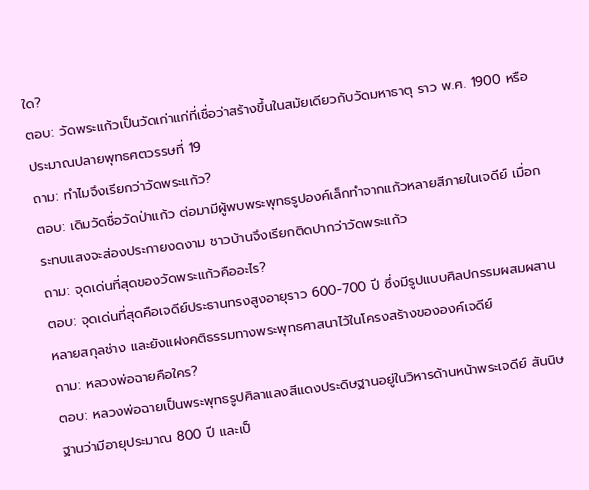ใด?
ตอบ: วัดพระแก้วเป็นวัดเก่าแก่ที่เชื่อว่าสร้างขึ้นในสมัยเดียวกับวัดมหาธาตุ ราว พ.ศ. 1900 หรือประมาณปลายพุทธศตวรรษที่ 19
ถาม: ทำไมจึงเรียกว่าวัดพระแก้ว?
ตอบ: เดิมวัดชื่อวัดป่าแก้ว ต่อมามีผู้พบพระพุทธรูปองค์เล็กทำจากแก้วหลายสีภายในเจดีย์ เมื่อกระทบแสงจะส่องประกายงดงาม ชาวบ้านจึงเรียกติดปากว่าวัดพระแก้ว
ถาม: จุดเด่นที่สุดของวัดพระแก้วคืออะไร?
ตอบ: จุดเด่นที่สุดคือเจดีย์ประธานทรงสูงอายุราว 600-700 ปี ซึ่งมีรูปแบบศิลปกรรมผสมผสานหลายสกุลช่าง และยังแฝงคติธรรมทางพระพุทธศาสนาไว้ในโครงสร้างขององค์เจดีย์
ถาม: หลวงพ่อฉายคือใคร?
ตอบ: หลวงพ่อฉายเป็นพระพุทธรูปศิลาแลงสีแดงประดิษฐานอยู่ในวิหารด้านหน้าพระเจดีย์ สันนิษฐานว่ามีอายุประมาณ 800 ปี และเป็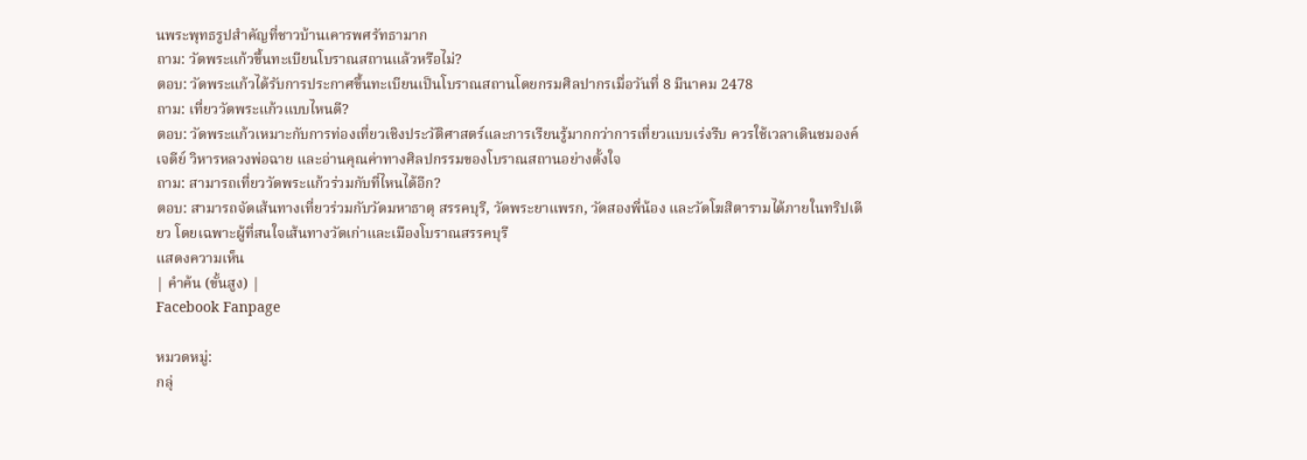นพระพุทธรูปสำคัญที่ชาวบ้านเคารพศรัทธามาก
ถาม: วัดพระแก้วขึ้นทะเบียนโบราณสถานแล้วหรือไม่?
ตอบ: วัดพระแก้วได้รับการประกาศขึ้นทะเบียนเป็นโบราณสถานโดยกรมศิลปากรเมื่อวันที่ 8 มีนาคม 2478
ถาม: เที่ยววัดพระแก้วแบบไหนดี?
ตอบ: วัดพระแก้วเหมาะกับการท่องเที่ยวเชิงประวัติศาสตร์และการเรียนรู้มากกว่าการเที่ยวแบบเร่งรีบ ควรใช้เวลาเดินชมองค์เจดีย์ วิหารหลวงพ่อฉาย และอ่านคุณค่าทางศิลปกรรมของโบราณสถานอย่างตั้งใจ
ถาม: สามารถเที่ยววัดพระแก้วร่วมกับที่ไหนได้อีก?
ตอบ: สามารถจัดเส้นทางเที่ยวร่วมกับวัดมหาธาตุ สรรคบุรี, วัดพระยาแพรก, วัดสองพี่น้อง และวัดโฆสิตารามได้ภายในทริปเดียว โดยเฉพาะผู้ที่สนใจเส้นทางวัดเก่าและเมืองโบราณสรรคบุรี
แสดงความเห็น
| คำค้น (ขั้นสูง) |
Facebook Fanpage

หมวดหมู่:
กลุ่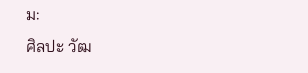ม:
ศิลปะ วัฒ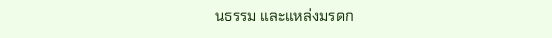นธรรม และแหล่งมรดก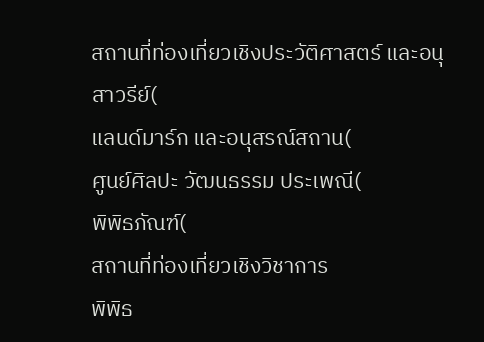สถานที่ท่องเที่ยวเชิงประวัติศาสตร์ และอนุสาวรีย์(
แลนด์มาร์ก และอนุสรณ์สถาน(
ศูนย์ศิลปะ วัฒนธรรม ประเพณี(
พิพิธภัณฑ์(
สถานที่ท่องเที่ยวเชิงวิชาการ
พิพิธ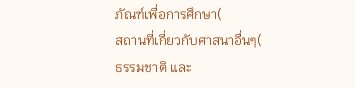ภัณฑ์เพื่อการศึกษา(
สถานที่เกี่ยวกับศาสนาอื่นๆ(
ธรรมชาติ และ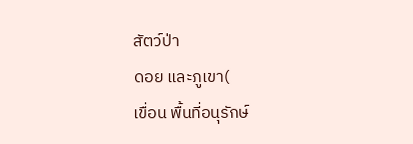สัตว์ป่า
ดอย และภูเขา(
เขื่อน พื้นที่อนุรักษ์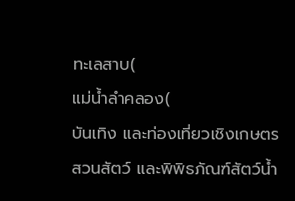ทะเลสาบ(
แม่น้ำลำคลอง(
บันเทิง และท่องเที่ยวเชิงเกษตร
สวนสัตว์ และพิพิธภัณฑ์สัตว์น้ำ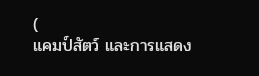(
แคมป์สัตว์ และการแสดง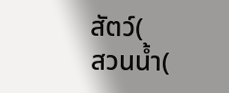สัตว์(
สวนน้ำ(